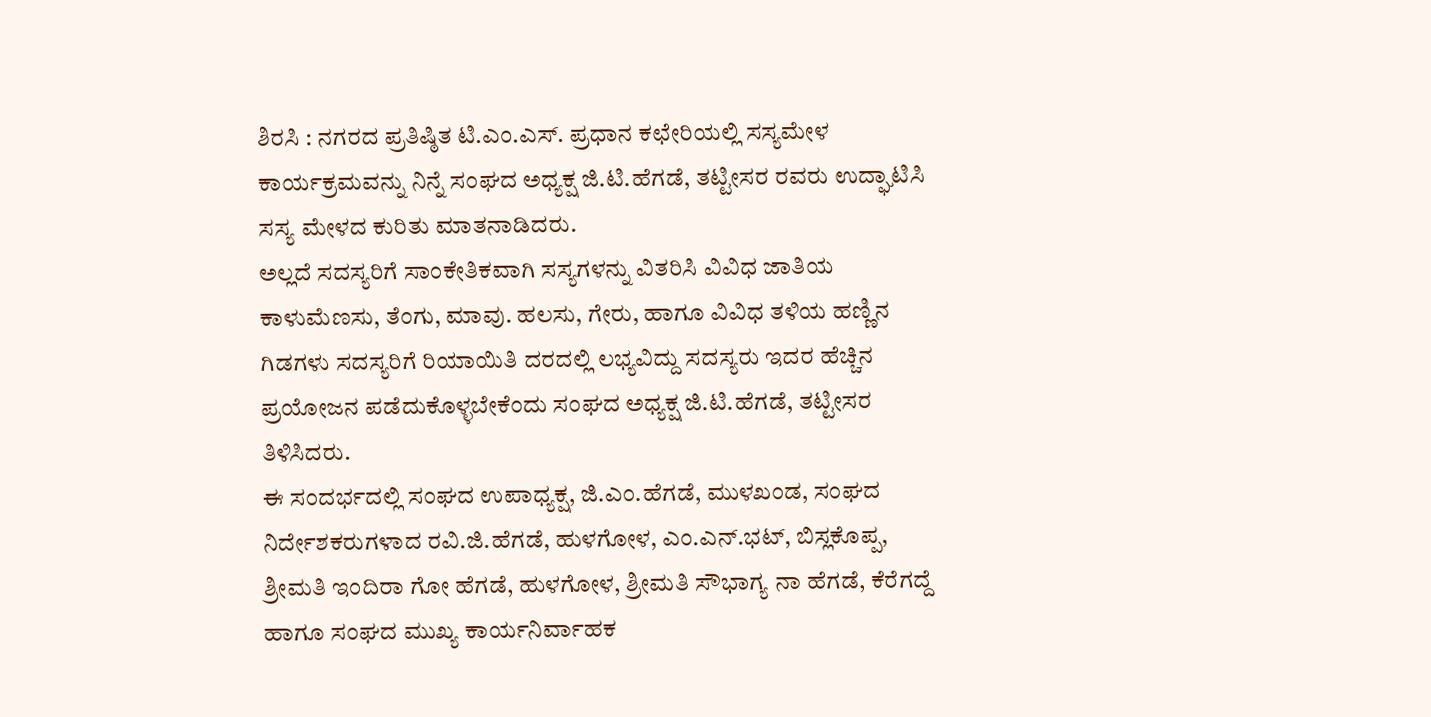ಶಿರಸಿ : ನಗರದ ಪ್ರತಿಷ್ಠಿತ ಟಿ.ಎಂ.ಎಸ್. ಪ್ರಧಾನ ಕಛೇರಿಯಲ್ಲಿ ಸಸ್ಯಮೇಳ ಕಾರ್ಯಕ್ರಮವನ್ನು ನಿನ್ನೆ ಸಂಘದ ಅಧ್ಯಕ್ಷ ಜಿ.ಟಿ.ಹೆಗಡೆ, ತಟ್ಟೀಸರ ರವರು ಉದ್ಘಾಟಿಸಿ ಸಸ್ಯ ಮೇಳದ ಕುರಿತು ಮಾತನಾಡಿದರು.
ಅಲ್ಲದೆ ಸದಸ್ಯರಿಗೆ ಸಾಂಕೇತಿಕವಾಗಿ ಸಸ್ಯಗಳನ್ನು ವಿತರಿಸಿ ವಿವಿಧ ಜಾತಿಯ ಕಾಳುಮೆಣಸು, ತೆಂಗು, ಮಾವು. ಹಲಸು, ಗೇರು, ಹಾಗೂ ವಿವಿಧ ತಳಿಯ ಹಣ್ಣಿನ ಗಿಡಗಳು ಸದಸ್ಯರಿಗೆ ರಿಯಾಯಿತಿ ದರದಲ್ಲಿ ಲಭ್ಯವಿದ್ದು ಸದಸ್ಯರು ಇದರ ಹೆಚ್ಚಿನ ಪ್ರಯೋಜನ ಪಡೆದುಕೊಳ್ಳಬೇಕೆಂದು ಸಂಘದ ಅಧ್ಯಕ್ಷ ಜಿ.ಟಿ.ಹೆಗಡೆ, ತಟ್ಟೀಸರ ತಿಳಿಸಿದರು.
ಈ ಸಂದರ್ಭದಲ್ಲಿ ಸಂಘದ ಉಪಾಧ್ಯಕ್ಷ, ಜಿ.ಎಂ.ಹೆಗಡೆ, ಮುಳಖಂಡ, ಸಂಘದ ನಿರ್ದೇಶಕರುಗಳಾದ ರವಿ.ಜಿ.ಹೆಗಡೆ, ಹುಳಗೋಳ, ಎಂ.ಎನ್.ಭಟ್, ಬಿಸ್ಲಕೊಪ್ಪ, ಶ್ರೀಮತಿ ಇಂದಿರಾ ಗೋ ಹೆಗಡೆ, ಹುಳಗೋಳ, ಶ್ರೀಮತಿ ಸೌಭಾಗ್ಯ ನಾ ಹೆಗಡೆ, ಕೆರೆಗದ್ದೆ ಹಾಗೂ ಸಂಘದ ಮುಖ್ಯ ಕಾರ್ಯನಿರ್ವಾಹಕ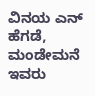ವಿನಯ ಎನ್ ಹೆಗಡೆ, ಮಂಡೇಮನೆ ಇವರು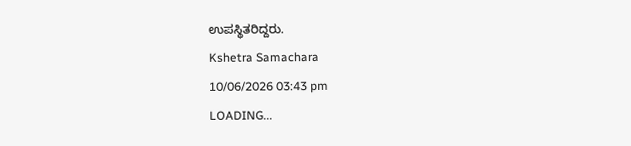ಉಪಸ್ಥಿತರಿದ್ದರು.
Kshetra Samachara
10/06/2026 03:43 pm
LOADING...